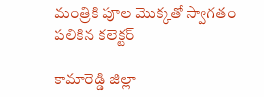మంత్రికి పూల మొక్కతో స్వాగతం పలికిన కలెక్టర్

కామారెడ్డి జిల్లా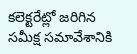కలెక్టరేట్లో జరిగిన సమీక్ష సమావేశానికి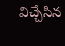విచ్చేసిన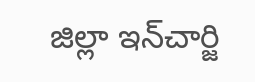జిల్లా ఇన్‌చార్జి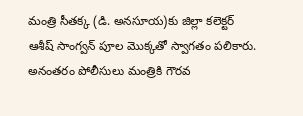మంత్రి సీతక్క (డి. అనసూయ)కు జిల్లా కలెక్టర్ ఆశీష్ సాంగ్వన్ పూల మొక్కతో స్వాగతం పలికారు. అనంతరం పోలీసులు మంత్రికి గౌరవ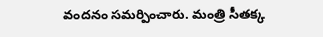వందనం సమర్పించారు. మంత్రి సీతక్క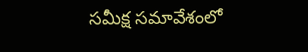సమీక్ష సమావేశంలో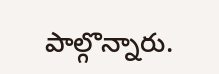పాల్గొన్నారు.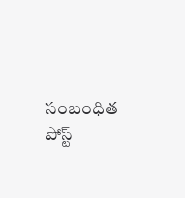సంబంధిత పోస్ట్